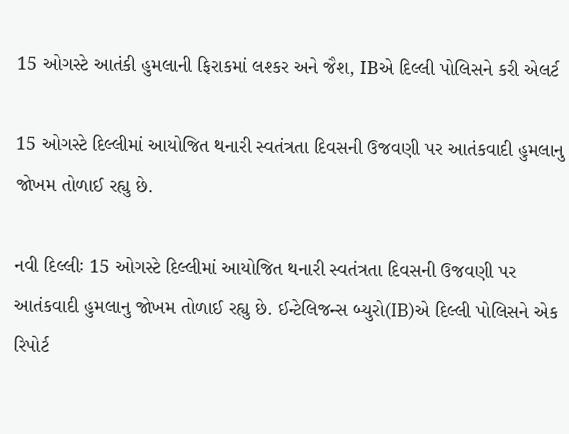15 ઓગસ્ટે આતંકી હુમલાની ફિરાકમાં લશ્કર અને જૈશ, IBએ દિલ્લી પોલિસને કરી એલર્ટ

15 ઓગસ્ટે દિલ્લીમાં આયોજિત થનારી સ્વતંત્રતા દિવસની ઉજવણી પર આતંકવાદી હુમલાનુ જોખમ તોળાઈ રહ્યુ છે.

નવી દિલ્લીઃ 15 ઓગસ્ટે દિલ્લીમાં આયોજિત થનારી સ્વતંત્રતા દિવસની ઉજવણી પર આતંકવાદી હુમલાનુ જોખમ તોળાઈ રહ્યુ છે. ઈન્ટેલિજન્સ બ્યુરો(IB)એ દિલ્લી પોલિસને એક રિપોર્ટ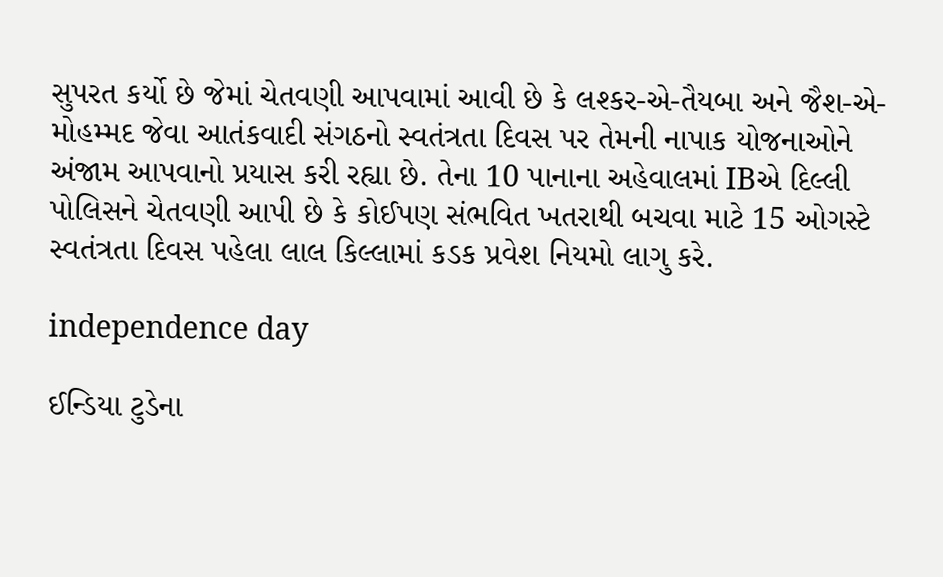સુપરત કર્યો છે જેમાં ચેતવણી આપવામાં આવી છે કે લશ્કર-એ-તૈયબા અને જૈશ-એ-મોહમ્મદ જેવા આતંકવાદી સંગઠનો સ્વતંત્રતા દિવસ પર તેમની નાપાક યોજનાઓને અંજામ આપવાનો પ્રયાસ કરી રહ્યા છે. તેના 10 પાનાના અહેવાલમાં IBએ દિલ્લી પોલિસને ચેતવણી આપી છે કે કોઈપણ સંભવિત ખતરાથી બચવા માટે 15 ઓગસ્ટે સ્વતંત્રતા દિવસ પહેલા લાલ કિલ્લામાં કડક પ્રવેશ નિયમો લાગુ કરે.

independence day

ઈન્ડિયા ટુડેના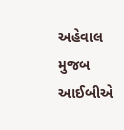અહેવાલ મુજબ આઈબીએ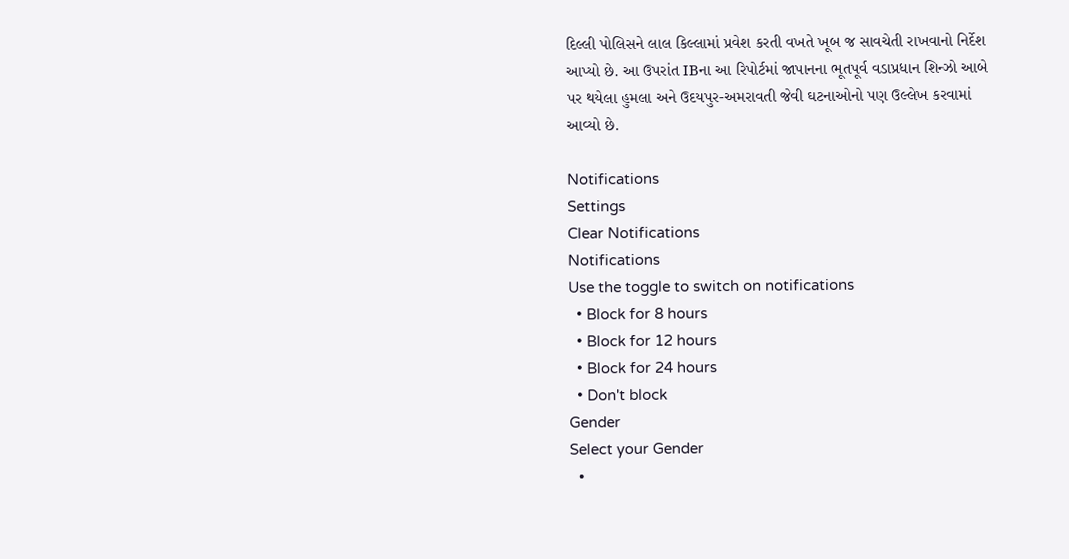દિલ્લી પોલિસને લાલ કિલ્લામાં પ્રવેશ કરતી વખતે ખૂબ જ સાવચેતી રાખવાનો નિર્દેશ આપ્યો છે. આ ઉપરાંત IBના આ રિપોર્ટમાં જાપાનના ભૂતપૂર્વ વડાપ્રધાન શિન્ઝો આબે પર થયેલા હુમલા અને ઉદયપુર-અમરાવતી જેવી ઘટનાઓનો પણ ઉલ્લેખ કરવામાં આવ્યો છે.

Notifications
Settings
Clear Notifications
Notifications
Use the toggle to switch on notifications
  • Block for 8 hours
  • Block for 12 hours
  • Block for 24 hours
  • Don't block
Gender
Select your Gender
  •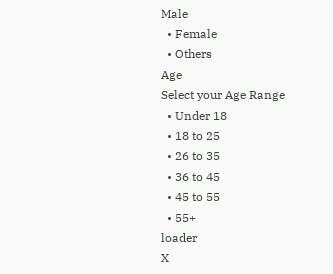Male
  • Female
  • Others
Age
Select your Age Range
  • Under 18
  • 18 to 25
  • 26 to 35
  • 36 to 45
  • 45 to 55
  • 55+
loader
X